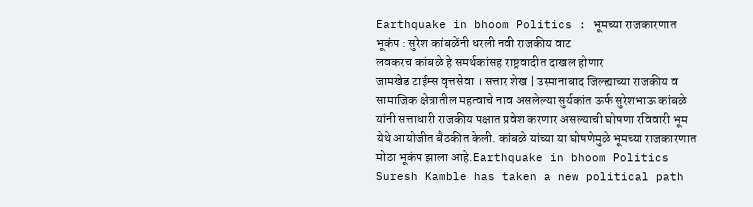Earthquake in bhoom Politics : भूमच्या राजकारणात भूकंप : सुरेश कांबळेंनी धरली नवी राजकीय वाट
लवकरच कांबळे हे समर्थकांसह राष्ट्रवादीत दाखल होणार
जामखेड टाईम्स वृत्तसेवा । सत्तार शेख | उस्मानाबाद जिल्ह्याच्या राजकीय व सामाजिक क्षेत्रातील महत्वाचे नाव असलेल्या सुर्यकांत ऊर्फ सुरेशभाऊ कांबळे यांनी सत्ताधारी राजकीय पक्षात प्रवेश करणार असल्याची घोषणा रविवारी भूम येथे आयोजीत बैठकीत केली. कांबळे यांच्या या घोषणेमुळे भूमच्या राजकारणात मोठा भूकंप झाला आहे.Earthquake in bhoom Politics Suresh Kamble has taken a new political path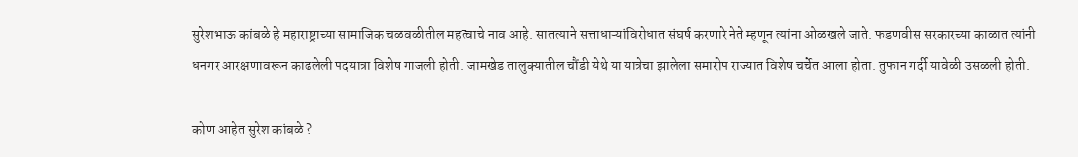सुरेशभाऊ कांबळे हे महाराष्ट्राच्या सामाजिक चळवळीतील महत्वाचे नाव आहे. सातत्याने सत्ताधाऱ्यांविरोधात संघर्ष करणारे नेते म्हणून त्यांना ओळखले जाते. फडणवीस सरकारच्या काळात त्यांनी धनगर आरक्षणावरून काढलेली पदयात्रा विशेष गाजली होती. जामखेड तालुक्यातील चौंडी येथे या यात्रेचा झालेला समारोप राज्यात विशेष चर्चेत आला होता. तुफान गर्दी यावेळी उसळली होती.

कोण आहेत सुरेश कांबळे ?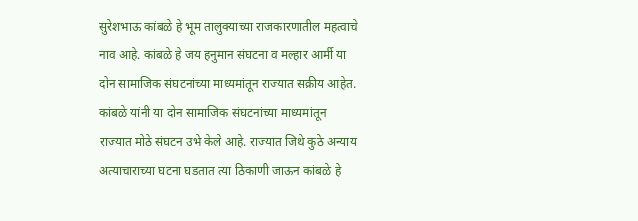सुरेशभाऊ कांबळे हे भूम तालुक्याच्या राजकारणातील महत्वाचे नाव आहे. कांबळे हे जय हनुमान संघटना व मल्हार आर्मी या दोन सामाजिक संघटनांच्या माध्यमांतून राज्यात सक्रीय आहेत. कांबळे यांनी या दोन सामाजिक संघटनांच्या माध्यमांतून राज्यात मोठे संघटन उभे केले आहे. राज्यात जिथे कुठे अन्याय अत्याचाराच्या घटना घडतात त्या ठिकाणी जाऊन कांबळे हे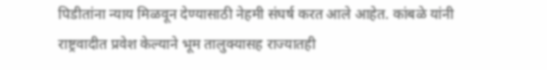पिडीतांना न्याय मिळवून देण्यासाठी नेहमी संघर्ष करत आले आहेत. कांबळे यांनी राष्ट्रवादीत प्रवेश केल्याने भूम तालुक्यासह राज्यातही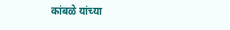कांबळे यांच्या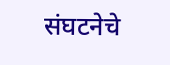संघटनेचे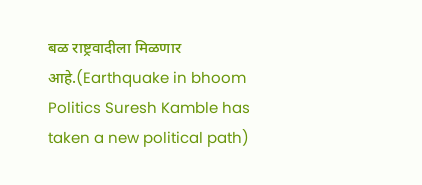बळ राष्ट्रवादीला मिळणार आहे.(Earthquake in bhoom Politics Suresh Kamble has taken a new political path)